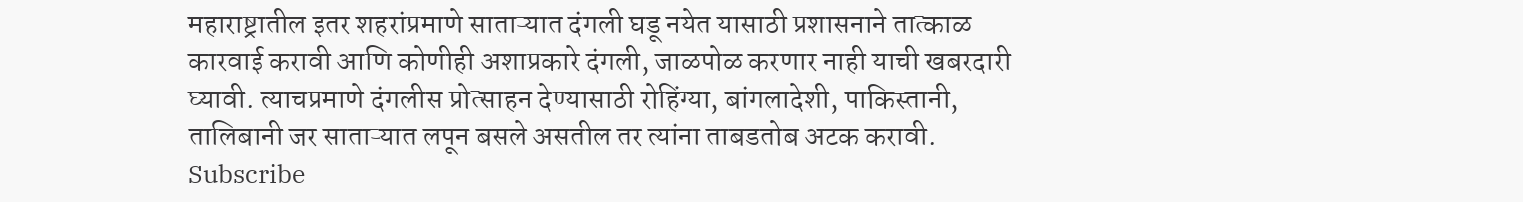महाराष्ट्रातील इतर शहरांप्रमाणे साताऱ्यात दंगली घडू नयेत यासाठी प्रशासनाने तात्काळ कारवाई करावी आणि कोणीही अशाप्रकारे दंगली, जाळपोळ करणार नाही याची खबरदारी घ्यावी. त्याचप्रमाणे दंगलीस प्रोत्साहन देण्यासाठी रोहिंग्या, बांगलादेशी, पाकिस्तानी, तालिबानी जर साताऱ्यात लपून बसले असतील तर त्यांना ताबडतोब अटक करावी.
Subscribe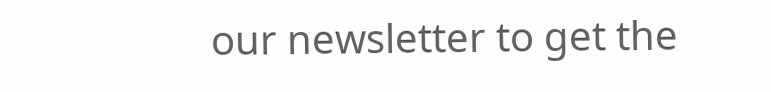our newsletter to get the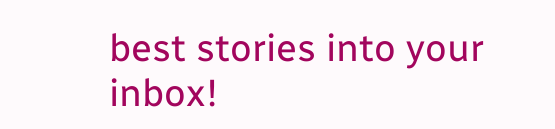best stories into your inbox!